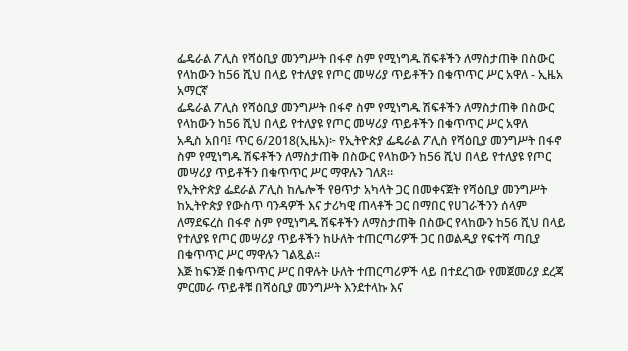ፌዴራል ፖሊስ የሻዕቢያ መንግሥት በፋኖ ስም የሚነግዱ ሽፍቶችን ለማስታጠቅ በስውር የላከውን ከ56 ሺህ በላይ የተለያዩ የጦር መሣሪያ ጥይቶችን በቁጥጥር ሥር አዋለ - ኢዜአ አማርኛ
ፌዴራል ፖሊስ የሻዕቢያ መንግሥት በፋኖ ስም የሚነግዱ ሽፍቶችን ለማስታጠቅ በስውር የላከውን ከ56 ሺህ በላይ የተለያዩ የጦር መሣሪያ ጥይቶችን በቁጥጥር ሥር አዋለ
አዲስ አበባ፤ ጥር 6/2018(ኢዜአ)፦ የኢትዮጵያ ፌዴራል ፖሊስ የሻዕቢያ መንግሥት በፋኖ ስም የሚነግዱ ሽፍቶችን ለማስታጠቅ በስውር የላከውን ከ56 ሺህ በላይ የተለያዩ የጦር መሣሪያ ጥይቶችን በቁጥጥር ሥር ማዋሉን ገለጸ።
የኢትዮጵያ ፌደራል ፖሊስ ከሌሎች የፀጥታ አካላት ጋር በመቀናጀት የሻዕቢያ መንግሥት ከኢትዮጵያ የውስጥ ባንዳዎች እና ታሪካዊ ጠላቶች ጋር በማበር የሀገራችንን ሰላም ለማደፍረስ በፋኖ ስም የሚነግዱ ሽፍቶችን ለማስታጠቅ በስውር የላከውን ከ56 ሺህ በላይ የተለያዩ የጦር መሣሪያ ጥይቶችን ከሁለት ተጠርጣሪዎች ጋር በወልዲያ የፍተሻ ጣቢያ በቁጥጥር ሥር ማዋሉን ገልጿል።
እጅ ከፍንጅ በቁጥጥር ሥር በዋሉት ሁለት ተጠርጣሪዎች ላይ በተደረገው የመጀመሪያ ደረጃ ምርመራ ጥይቶቹ በሻዕቢያ መንግሥት እንደተላኩ እና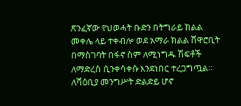ጽንፈኛው የህወሓት ቡድን በትግራይ ክልል መቀሌ ላይ ተቀብሎ ወደ አማራ ክልል ሸዋሮቢት በማስገባት በፋኖ ስም ለሚነግዱ ሽፍቶች ለማድረስ ሲንቀሳቀሱ እንደነበር ተረጋግጧል።
ለሻዕቢያ መንግሥት ድልድይ ሆኖ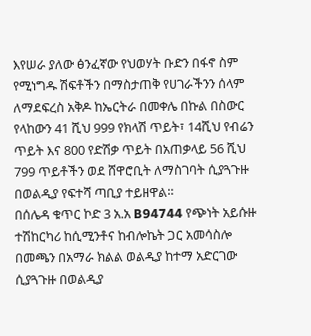እየሠራ ያለው ፅንፈኛው የህወሃት ቡድን በፋኖ ስም የሚነግዱ ሽፍቶችን በማስታጠቅ የሀገራችንን ሰላም ለማደፍረስ አቅዶ ከኤርትራ በመቀሌ በኩል በስውር የላከውን 41 ሺህ 999 የክላሽ ጥይት፣ 14ሺህ የብሬን ጥይት እና 800 የድሽቃ ጥይት በአጠቃላይ 56 ሺህ 799 ጥይቶችን ወደ ሸዋሮቢት ለማስገባት ሲያጓጉዙ በወልዲያ የፍተሻ ጣቢያ ተይዘዋል።
በሰሌዳ ቁጥር ኮድ 3 አ.አ B94744 የጭነት አይሱዙ ተሽከርካሪ ከሲሚንቶና ከብሎኬት ጋር አመሳስሎ በመጫን በአማራ ክልል ወልዲያ ከተማ አድርገው ሲያጓጉዙ በወልዲያ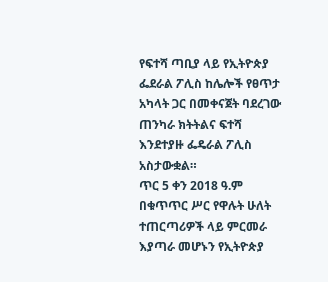የፍተሻ ጣቢያ ላይ የኢትዮጵያ ፌደራል ፖሊስ ከሌሎች የፀጥታ አካላት ጋር በመቀናጀት ባደረገው ጠንካራ ክትትልና ፍተሻ እንደተያዙ ፌዴራል ፖሊስ አስታውቋል።
ጥር 5 ቀን 2018 ዓ.ም በቁጥጥር ሥር የዋሉት ሁለት ተጠርጣሪዎች ላይ ምርመራ እያጣራ መሆኑን የኢትዮጵያ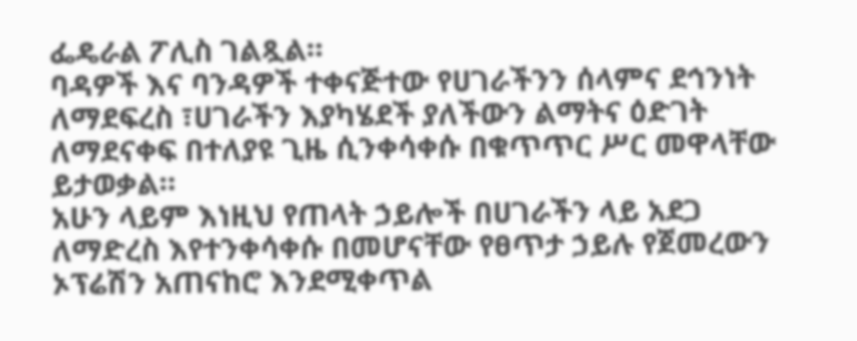ፌዴራል ፖሊስ ገልጿል።
ባዳዎች እና ባንዳዎች ተቀናጅተው የሀገራችንን ሰላምና ደኅንነት ለማደፍረስ ፣ሀገራችን እያካሄደች ያለችውን ልማትና ዕድገት ለማደናቀፍ በተለያዩ ጊዜ ሲንቀሳቀሱ በቁጥጥር ሥር መዋላቸው ይታወቃል።
አሁን ላይም እነዚህ የጠላት ኃይሎች በሀገራችን ላይ አደጋ ለማድረስ እየተንቀሳቀሱ በመሆናቸው የፀጥታ ኃይሉ የጀመረውን ኦፕሬሽን አጠናከሮ እንደሚቀጥል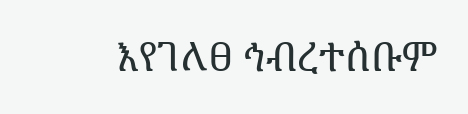እየገለፀ ኅብረተሰቡም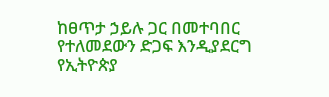ከፀጥታ ኃይሉ ጋር በመተባበር የተለመደውን ድጋፍ እንዲያደርግ የኢትዮጵያ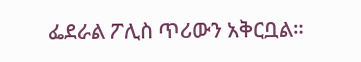ፌደራል ፖሊስ ጥሪውን አቅርቧል።